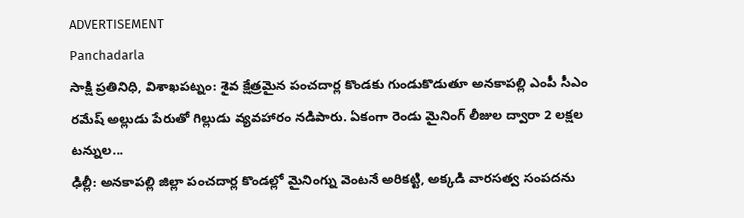ADVERTISEMENT
Panchadarla
సాక్షి ప్రతినిధి, విశాఖపట్నం: శైవ క్షేత్రమైన పంచదార్ల కొండకు గుండుకొడుతూ అనకాపల్లి ఎంపీ సీఎం రమేష్ అల్లుడు పేరుతో గిల్లుడు వ్యవహారం నడిపారు. ఏకంగా రెండు మైనింగ్ లీజుల ద్వారా 2 లక్షల టన్నుల...
ఢిల్లీ: అనకాపల్లి జిల్లా పంచదార్ల కొండల్లో మైనింగ్ను వెంటనే అరికట్టి, అక్కడి వారసత్వ సంపదను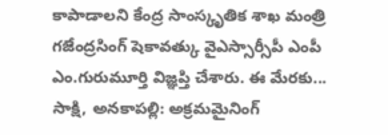కాపాడాలని కేంద్ర సాంస్కృతిక శాఖ మంత్రి గజేంద్రసింగ్ షెకావత్కు వైఎస్సార్సీపీ ఎంపీ ఎం.గురుమూర్తి విజ్ఞప్తి చేశారు. ఈ మేరకు...
సాక్షి, అనకాపల్లి: అక్రమమైనింగ్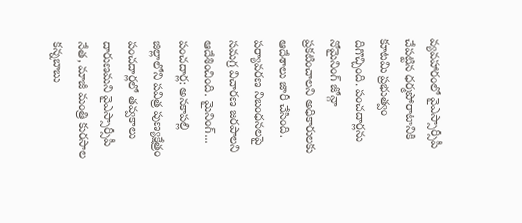వ్యవహారంలో వైఎస్సార్సీపీ చేపట్టిన ధర్మపోరాటానికి కూటమి ప్రభుత్వం దిగొచ్చింది. పంచదార్లను నోమైనింగ్ జోన్గా ప్రకటించాలని అధికారులకు ఆదేశాలు జారీ చేసింది. పర్యావరణ నిబంధనలపై సమగ్ర విచారణ జరపాలని ఆదేశించింది. మైనింగ్...
పంచదార్ల: అనకాపల్లి జిల్లాలోని పవిత్ర పుణ్యక్షేత్రం పంచదార్లలో తవ్వకాలు దారుణమని వైఎస్సార్సీపీ నేత, మాజీ మంత్రి కురసాల కన్నబాబు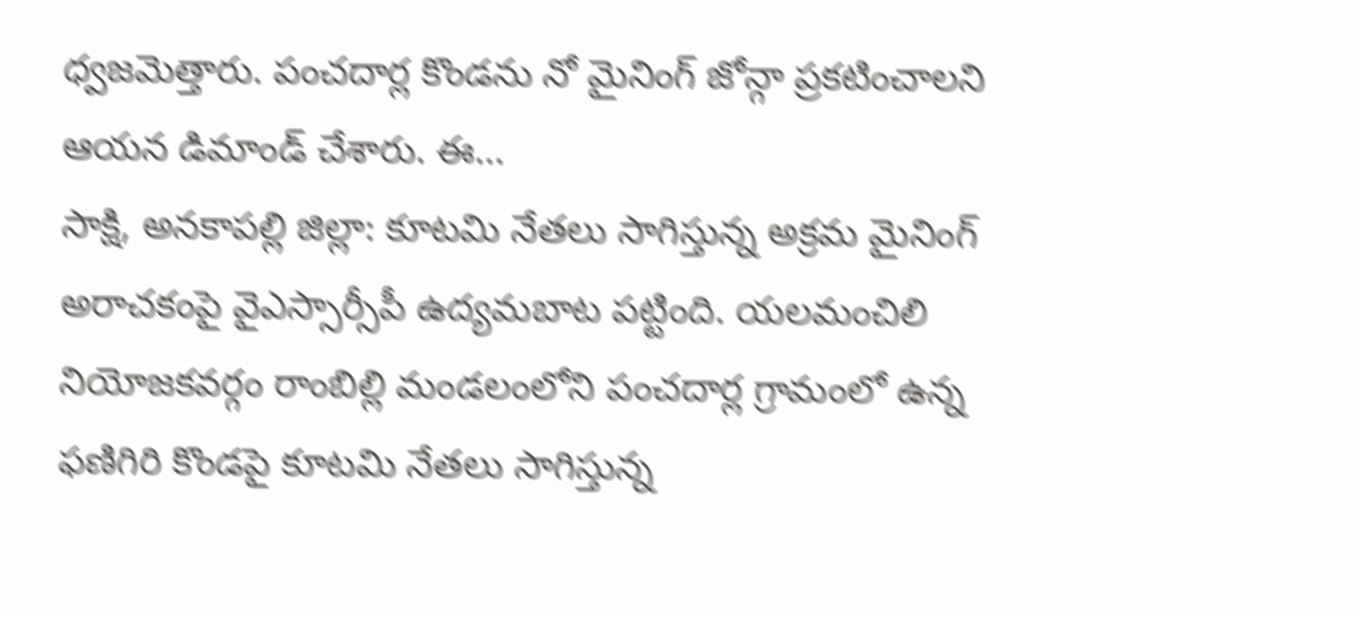ధ్వజమెత్తారు. పంచదార్ల కొండను నో మైనింగ్ జోన్గా ప్రకటించాలని ఆయన డిమాండ్ చేశారు. ఈ...
సాక్షి, అనకాపల్లి జిల్లా: కూటమి నేతలు సాగిస్తున్న అక్రమ మైనింగ్ అరాచకంపై వైఎస్సార్సీపీ ఉద్యమబాట పట్టింది. యలమంచిలి నియోజకవర్గం రాంబిల్లి మండలంలోని పంచదార్ల గ్రామంలో ఉన్న ఫణిగిరి కొండపై కూటమి నేతలు సాగిస్తున్న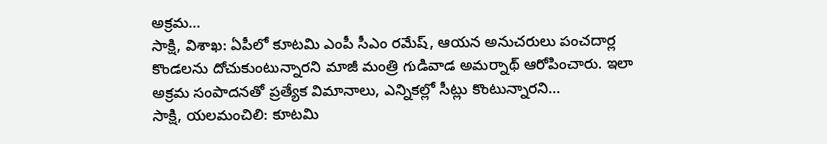అక్రమ...
సాక్షి, విశాఖ: ఏపీలో కూటమి ఎంపీ సీఎం రమేష్, ఆయన అనుచరులు పంచదార్ల కొండలను దోచుకుంటున్నారని మాజీ మంత్రి గుడివాడ అమర్నాథ్ ఆరోపించారు. ఇలా అక్రమ సంపాదనతో ప్రత్యేక విమానాలు, ఎన్నికల్లో సీట్లు కొంటున్నారని...
సాక్షి, యలమంచిలి: కూటమి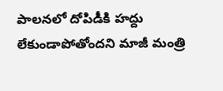పాలనలో దోపిడీకి హద్దు లేకుండాపోతోందని మాజీ మంత్రి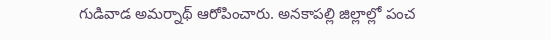గుడివాడ అమర్నాథ్ ఆరోపించారు. అనకాపల్లి జిల్లాల్లో పంచ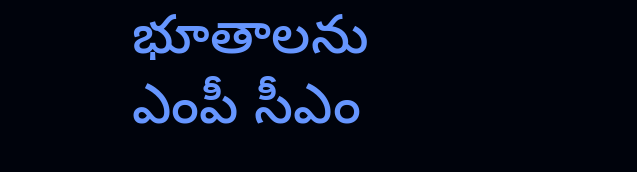భూతాలను ఎంపీ సీఎం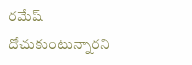రమేష్ దోచుకుంటున్నారని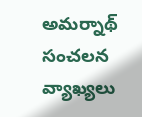అమర్నాథ్ సంచలన వ్యాఖ్యలు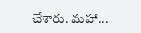చేశారు. మహా...